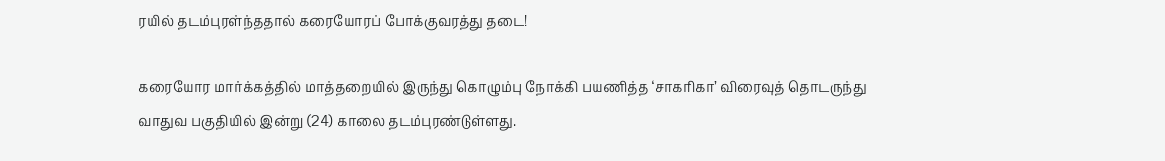ரயில் தடம்புரள்ந்ததால் கரையோரப் போக்குவரத்து தடை!

கரையோர மார்க்கத்தில் மாத்தறையில் இருந்து கொழும்பு நோக்கி பயணித்த ‘சாகரிகா’ விரைவுத் தொடருந்து வாதுவ பகுதியில் இன்று (24) காலை தடம்புரண்டுள்ளது.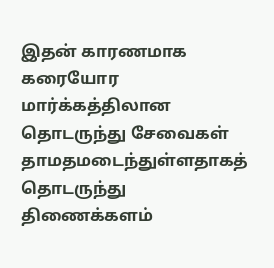இதன் காரணமாக கரையோர மார்க்கத்திலான தொடருந்து சேவைகள் தாமதமடைந்துள்ளதாகத் தொடருந்து திணைக்களம்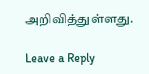அறிவித்துள்ளது.

Leave a Reply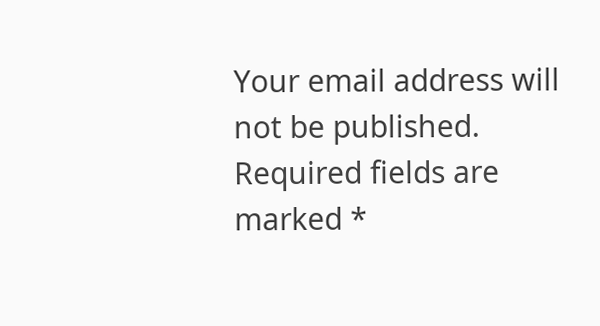Your email address will not be published. Required fields are marked *